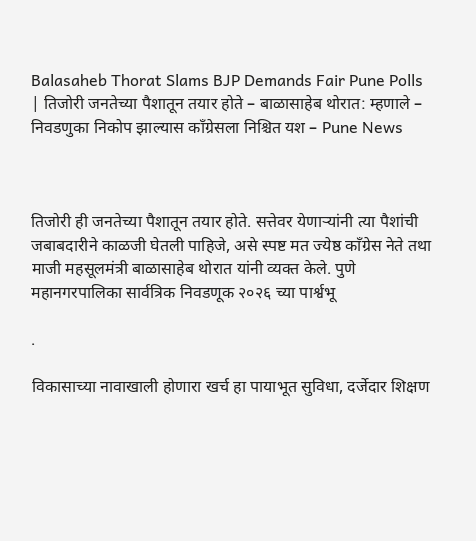Balasaheb Thorat Slams BJP Demands Fair Pune Polls | तिजोरी जनतेच्या पैशातून तयार होते – बाळासाहेब थोरात: म्हणाले – निवडणुका निकोप झाल्यास काँग्रेसला निश्चित यश – Pune News



तिजोरी ही जनतेच्या पैशातून तयार होते. सत्तेवर येणाऱ्यांनी त्या पैशांची जबाबदारीने काळजी घेतली पाहिजे, असे स्पष्ट मत ज्येष्ठ काँग्रेस नेते तथा माजी महसूलमंत्री बाळासाहेब थोरात यांनी व्यक्त केले. पुणे महानगरपालिका सार्वत्रिक निवडणूक २०२६ च्या पार्श्वभू

.

विकासाच्या नावाखाली होणारा खर्च हा पायाभूत सुविधा, दर्जेदार शिक्षण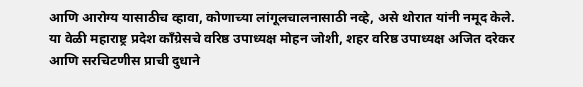आणि आरोग्य यासाठीच व्हावा, कोणाच्या लांगूलचालनासाठी नव्हे, असे थोरात यांनी नमूद केले. या वेळी महाराष्ट्र प्रदेश काँग्रेसचे वरिष्ठ उपाध्यक्ष मोहन जोशी, शहर वरिष्ठ उपाध्यक्ष अजित दरेकर आणि सरचिटणीस प्राची दुधाने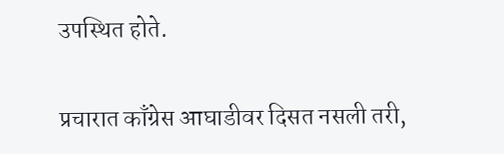उपस्थित होते.

प्रचारात काँग्रेस आघाडीवर दिसत नसली तरी,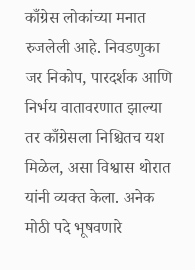काँग्रेस लोकांच्या मनात रुजलेली आहे. निवडणुका जर निकोप, पारदर्शक आणि निर्भय वातावरणात झाल्या तर काँग्रेसला निश्चितच यश मिळेल, असा विश्वास थोरात यांनी व्यक्त केला. अनेक मोठी पदे भूषवणारे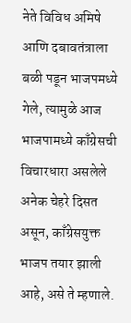नेते विविध अमिषे आणि दबावतंत्राला बळी पडून भाजपमध्ये गेले, त्यामुळे आज भाजपामध्ये काँग्रेसची विचारधारा असलेले अनेक चेहरे दिसत असून, काँग्रेसयुक्त भाजप तयार झाली आहे, असे ते म्हणाले.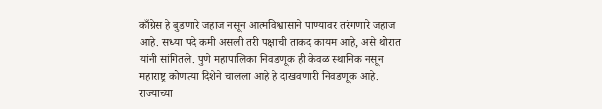काँग्रेस हे बुडणारे जहाज नसून आत्मविश्वासाने पाण्यावर तरंगणारे जहाज आहे. सध्या पदे कमी असली तरी पक्षाची ताकद कायम आहे, असे थोरात यांनी सांगितले. पुणे महापालिका निवडणूक ही केवळ स्थानिक नसून महाराष्ट्र कोणत्या दिशेने चालला आहे हे दाखवणारी निवडणूक आहे. राज्याच्या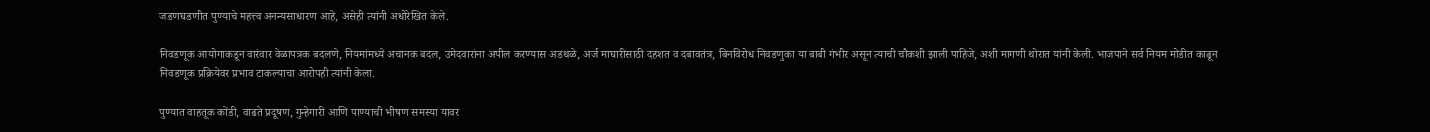जडणघडणीत पुण्याचे महत्त्व अनन्यसाधारण आहे, असेही त्यांनी अधोरेखित केले.

निवडणूक आयोगाकडून वारंवार वेळापत्रक बदलणे, नियमांमध्ये अचानक बदल, उमेदवारांना अपील करण्यास अडथळे, अर्ज माघारीसाठी दहशत व दबावतंत्र, बिनविरोध निवडणुका या बाबी गंभीर असून त्याची चौकशी झाली पाहिजे, अशी मागणी थोरात यांनी केली. भाजपाने सर्व नियम मोडीत काढून निवडणूक प्रक्रियेवर प्रभाव टाकल्याचा आरोपही त्यांनी केला.

पुण्यात वाहतूक कोंडी, वाढते प्रदूषण, गुन्हेगारी आणि पाण्याची भीषण समस्या यावर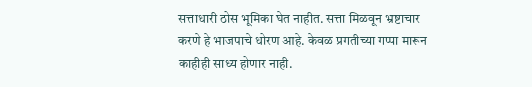सत्ताधारी ठोस भूमिका घेत नाहीत. सत्ता मिळवून भ्रष्टाचार करणे हे भाजपाचे धोरण आहे. केवळ प्रगतीच्या गप्पा मारून काहीही साध्य होणार नाही.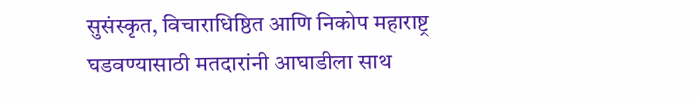सुसंस्कृत, विचाराधिष्ठित आणि निकोप महाराष्ट्र घडवण्यासाठी मतदारांनी आघाडीला साथ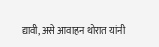द्यावी, असे आवाहन थोरात यांनी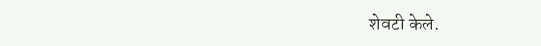शेवटी केले.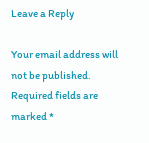Leave a Reply

Your email address will not be published. Required fields are marked *